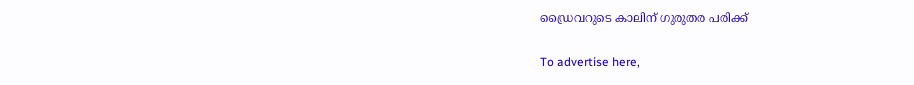ഡ്രൈവറുടെ കാലിന് ഗുരുതര പരിക്ക്

To advertise here,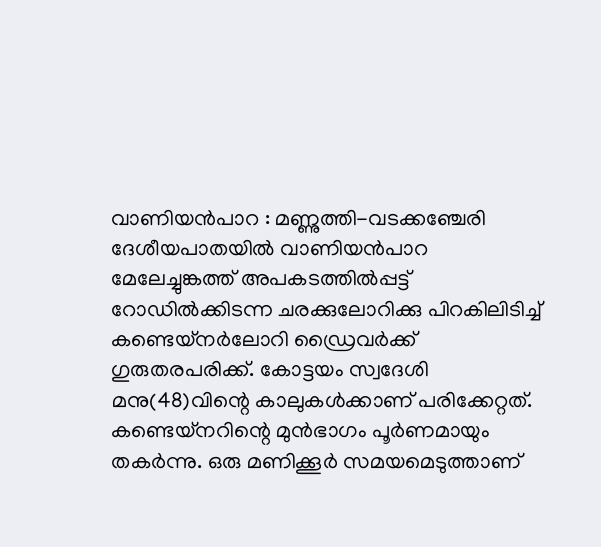വാണിയൻപാറ : മണ്ണുത്തി-വടക്കഞ്ചേരി ദേശീയപാതയിൽ വാണിയൻപാറ മേലേച്ചുങ്കത്ത് അപകടത്തിൽപ്പട്ട് റോഡിൽക്കിടന്ന ചരക്കുലോറിക്കു പിറകിലിടിച്ച് കണ്ടെയ്നർലോറി ഡ്രൈവർക്ക് ഗുരുതരപരിക്ക്. കോട്ടയം സ്വദേശി മനു(48)വിന്റെ കാലുകൾക്കാണ് പരിക്കേറ്റത്. കണ്ടെയ്നറിന്റെ മുൻഭാഗം പൂർണമായും തകർന്നു. ഒരു മണിക്കൂർ സമയമെടുത്താണ്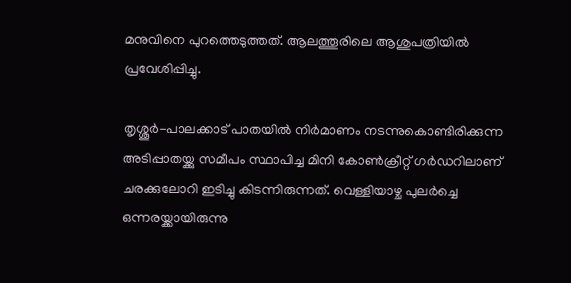മനുവിനെ പുറത്തെടുത്തത്. ആലത്തൂരിലെ ആശുപത്രിയിൽ പ്രവേശിപ്പിച്ചു.

തൃശ്ശൂർ-പാലക്കാട് പാതയിൽ നിർമാണം നടന്നുകൊണ്ടിരിക്കുന്ന അടിപ്പാതയ്ക്കു സമീപം സ്ഥാപിച്ച മിനി കോൺക്രീറ്റ് ഗർഡറിലാണ് ചരക്കുലോറി ഇടിച്ചു കിടന്നിരുന്നത്. വെള്ളിയാഴ്ച പുലർച്ചെ ഒന്നരയ്ക്കായിരുന്നു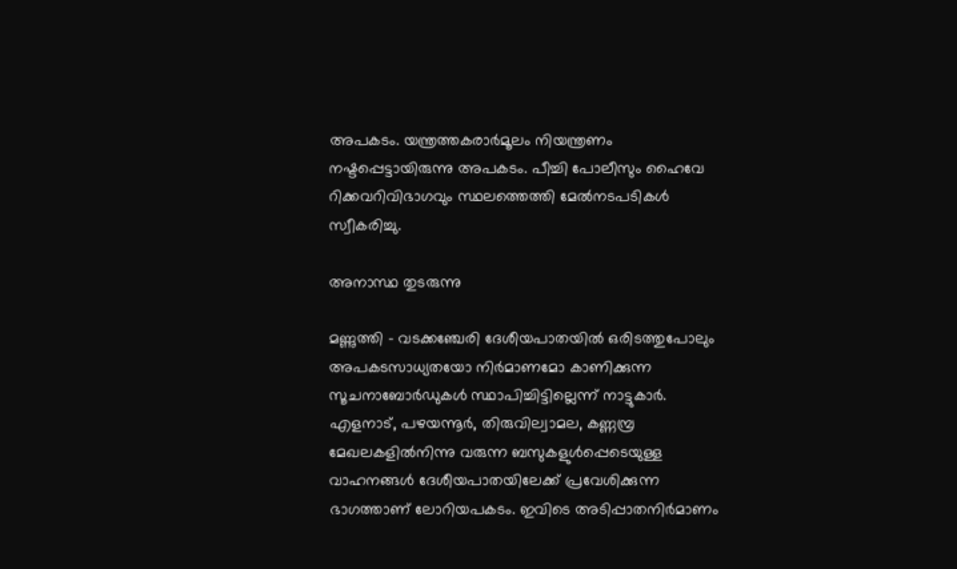അപകടം. യന്ത്രത്തകരാർമൂലം നിയന്ത്രണം നഷ്ടപ്പെട്ടായിരുന്നു അപകടം. പീച്ചി പോലീസും ഹൈവേ റിക്കവറിവിഭാഗവും സ്ഥലത്തെത്തി മേൽനടപടികൾ സ്വീകരിച്ചു.

അനാസ്ഥ തുടരുന്നു

മണ്ണുത്തി - വടക്കഞ്ചേരി ദേശീയപാതയിൽ ഒരിടത്തുപോലും അപകടസാധ്യതയോ നിർമാണമോ കാണിക്കുന്ന സൂചനാബോർഡുകൾ സ്ഥാപിച്ചിട്ടില്ലെന്ന് നാട്ടുകാർ. എളനാട്, പഴയന്നൂർ, തിരുവില്വാമല, കണ്ണമ്പ്ര മേഖലകളിൽനിന്നു വരുന്ന ബസുകളുൾപ്പെടെയുള്ള വാഹനങ്ങൾ ദേശീയപാതയിലേക്ക് പ്രവേശിക്കുന്ന ഭാഗത്താണ് ലോറിയപകടം. ഇവിടെ അടിപ്പാതനിർമാണം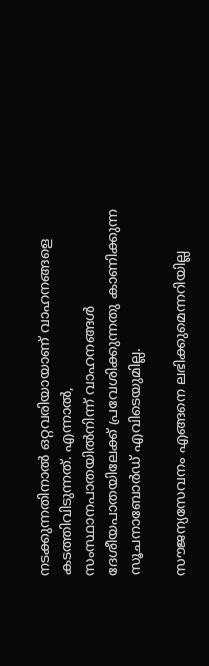നടക്കുന്നതിനാൽ ഒറ്റവരിയായാണ് വാഹനങ്ങളെ കടത്തിവിടുന്നത്. എന്നാൽ, സംസ്ഥാനപാതയിൽനിന്ന്‌ വാഹനങ്ങൾ ദേശീയപാതയിലേക്ക് പ്രവേശിക്കുന്നതു കാണിക്കുന്ന സൂചനാബോർഡ് എവിടെയുമില്ല.

സൗജന്യസേവനം എങ്ങനെ ലഭിക്കുമെന്നറിയില്ല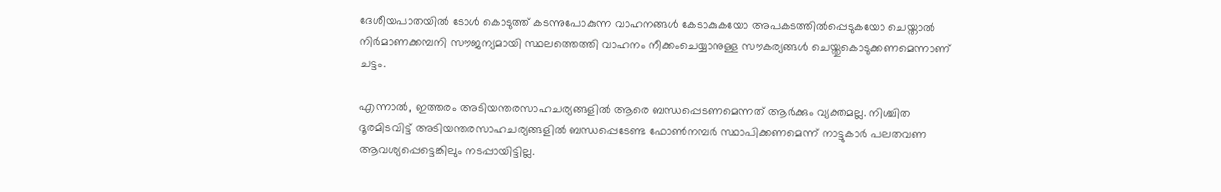ദേശീയപാതയിൽ ടോൾ കൊടുത്ത് കടന്നുപോകുന്ന വാഹനങ്ങൾ കേടാകുകയോ അപകടത്തിൽപ്പെടുകയോ ചെയ്താൽ നിർമാണക്കമ്പനി സൗജന്യമായി സ്ഥലത്തെത്തി വാഹനം നീക്കംചെയ്യാനുള്ള സൗകര്യങ്ങൾ ചെയ്തുകൊടുക്കണമെന്നാണ് ചട്ടം.

എന്നാൽ, ഇത്തരം അടിയന്തരസാഹചര്യങ്ങളിൽ ആരെ ബന്ധപ്പെടണമെന്നത് ആർക്കും വ്യക്തമല്ല. നിശ്ചിത ദൂരമിടവിട്ട് അടിയന്തരസാഹചര്യങ്ങളിൽ ബന്ധപ്പെടേണ്ട ഫോൺനമ്പർ സ്ഥാപിക്കണമെന്ന് നാട്ടുകാർ പലതവണ ആവശ്യപ്പെട്ടെങ്കിലും നടപ്പായിട്ടില്ല.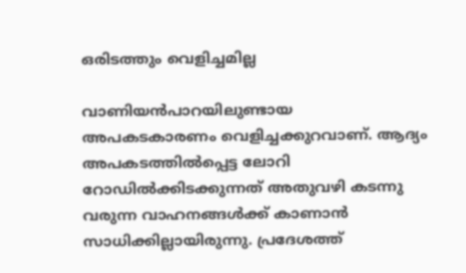ഒരിടത്തും വെളിച്ചമില്ല

വാണിയൻപാറയിലുണ്ടായ അപകടകാരണം വെളിച്ചക്കുറവാണ്. ആദ്യം അപകടത്തിൽപ്പെട്ട ലോറി റോഡിൽക്കിടക്കുന്നത് അതുവഴി കടന്നു വരുന്ന വാഹനങ്ങൾക്ക് കാണാൻ സാധിക്കില്ലായിരുന്നു. പ്രദേശത്ത്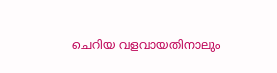ചെറിയ വളവായതിനാലും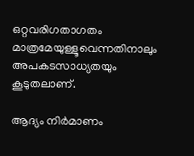ഒറ്റവരിഗതാഗതം മാത്രമേയുള്ളൂവെന്നതിനാലും അപകടസാധ്യതയും കൂടുതലാണ്.

ആദ്യം നിർമാണം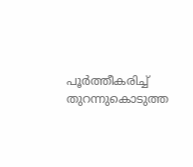പൂർത്തീകരിച്ച്‌ തുറന്നുകൊടുത്ത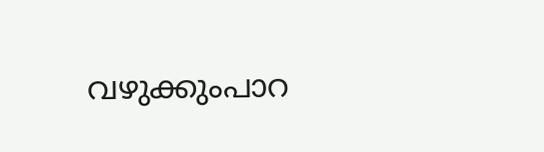വഴുക്കുംപാറ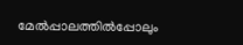മേൽപ്പാലത്തിൽപ്പോലും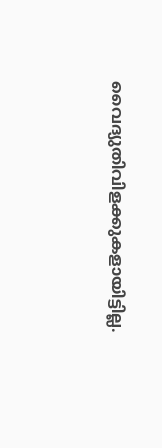വൈദ്യുതിവിളക്കുകളായിട്ടില്ല.